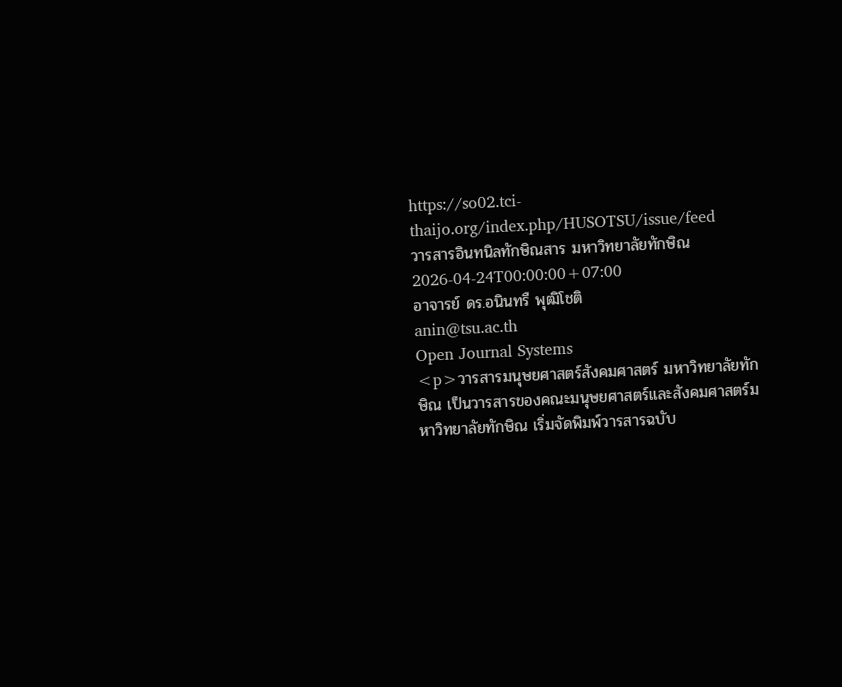https://so02.tci-thaijo.org/index.php/HUSOTSU/issue/feed
วารสารอินทนิลทักษิณสาร มหาวิทยาลัยทักษิณ
2026-04-24T00:00:00+07:00
อาจารย์ ดร.อนินทรื พุฒิโชติ
anin@tsu.ac.th
Open Journal Systems
<p>วารสารมนุษยศาสตร์สังคมศาสตร์ มหาวิทยาลัยทักษิณ เป็นวารสารของคณะมนุษยศาสตร์และสังคมศาสตร์มหาวิทยาลัยทักษิณ เริ่มจัดพิมพ์วารสารฉบับ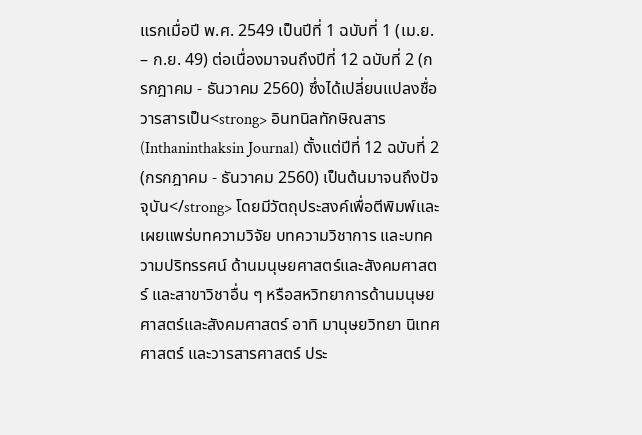แรกเมื่อปี พ.ศ. 2549 เป็นปีที่ 1 ฉบับที่ 1 (เม.ย. – ก.ย. 49) ต่อเนื่องมาจนถึงปีที่ 12 ฉบับที่ 2 (กรกฎาคม - ธันวาคม 2560) ซึ่งได้เปลี่ยนแปลงชื่อวารสารเป็น<strong> อินทนิลทักษิณสาร (Inthaninthaksin Journal) ตั้งแต่ปีที่ 12 ฉบับที่ 2 (กรกฎาคม - ธันวาคม 2560) เป็นต้นมาจนถึงปัจจุบัน</strong> โดยมีวัตถุประสงค์เพื่อตีพิมพ์และเผยแพร่บทความวิจัย บทความวิชาการ และบทความปริทรรศน์ ด้านมนุษยศาสตร์และสังคมศาสตร์ และสาขาวิชาอื่น ๆ หรือสหวิทยาการด้านมนุษยศาสตร์และสังคมศาสตร์ อาทิ มานุษยวิทยา นิเทศศาสตร์ และวารสารศาสตร์ ประ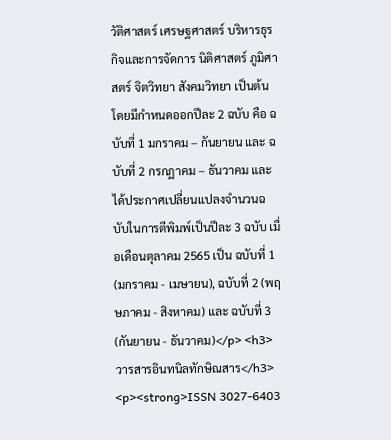วัติศาสตร์ เศรษฐศาสตร์ บริหารธุรกิจและการจัดการ นิติศาสตร์ ภูมิศาสตร์ จิตวิทยา สังคมวิทยา เป็นต้น โดยมีกำหนดออกปีละ 2 ฉบับ คือ ฉบับที่ 1 มกราคม – กันยายน และ ฉบับที่ 2 กรกฏาคม – ธันวาคม และได้ประกาศเปลี่ยนแปลงจำนวนฉบับในการตีพิมพ์เป็นปีละ 3 ฉบับ เมื่อเดือนตุลาคม 2565 เป็น ฉบับที่ 1 (มกราคม - เมษายน), ฉบับที่ 2 (พฤษภาคม - สิงหาคม) และ ฉบับที่ 3 (กันยายน - ธันวาคม)</p> <h3>วารสารอินทนิลทักษิณสาร</h3> <p><strong>ISSN 3027-6403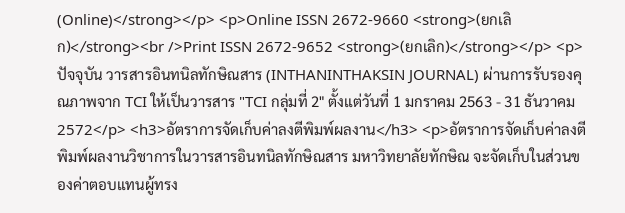(Online)</strong></p> <p>Online ISSN 2672-9660 <strong>(ยกเลิก)</strong><br />Print ISSN 2672-9652 <strong>(ยกเลิก)</strong></p> <p>ปัจจุบัน วารสารอินทนิลทักษิณสาร (INTHANINTHAKSIN JOURNAL) ผ่านการรับรองคุณภาพจาก TCI ให้เป็นวารสาร "TCI กลุ่มที่ 2" ตั้งแต่วันที่ 1 มกราคม 2563 - 31 ธันวาคม 2572</p> <h3>อัตราการจัดเก็บค่าลงตีพิมพ์ผลงาน</h3> <p>อัตราการจัดเก็บค่าลงตีพิมพ์ผลงานวิชาการในวารสารอินทนิลทักษิณสาร มหาวิทยาลัยทักษิณ จะจัดเก็บในส่วนของค่าตอบแทนผู้ทรง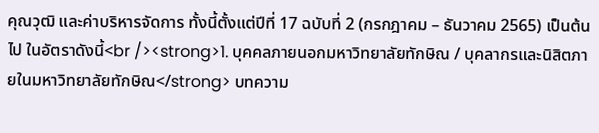คุณวุฒิ และค่าบริหารจัดการ ทั้งนี้ตั้งแต่ปีที่ 17 ฉบับที่ 2 (กรกฎาคม – ธันวาคม 2565) เป็นต้นไป ในอัตราดังนี้<br /><strong>1. บุคคลภายนอกมหาวิทยาลัยทักษิณ / บุคลากรและนิสิตภายในมหาวิทยาลัยทักษิณ</strong> บทความ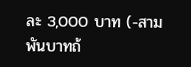ละ 3,000 บาท (-สามพันบาทถ้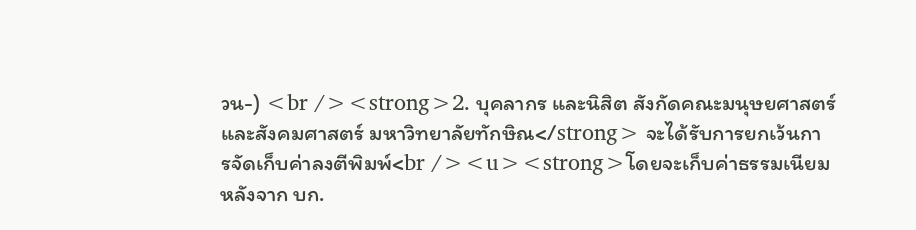วน-) <br /><strong>2. บุคลากร และนิสิต สังกัดคณะมนุษยศาสตร์และสังคมศาสตร์ มหาวิทยาลัยทักษิณ</strong> จะได้รับการยกเว้นการจัดเก็บค่าลงตีพิมพ์<br /><u><strong>โดยจะเก็บค่าธรรมเนียมหลังจาก บก.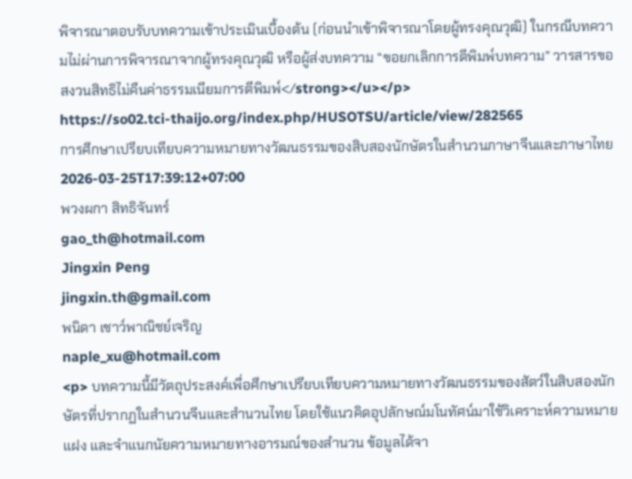พิจารณาตอบรับบทความเข้าประเมินเบื้องต้น (ก่อนนำเข้าพิจารณาโดยผู้ทรงคุณวุฒิ) ในกรณีบทความไม่ผ่านการพิจารณาจากผู้ทรงคุณวุฒิ หรือผู้ส่งบทความ “ขอยกเลิกการตีพิมพ์บทความ” วารสารขอสงวนสิทธิไม่คืนค่าธรรมเนียมการตีพิมพ์</strong></u></p>
https://so02.tci-thaijo.org/index.php/HUSOTSU/article/view/282565
การศึกษาเปรียบเทียบความหมายทางวัฒนธรรมของสิบสองนักษัตรในสำนวนภาษาจีนและภาษาไทย
2026-03-25T17:39:12+07:00
พวงผกา สิทธิจันทร์
gao_th@hotmail.com
Jingxin Peng
jingxin.th@gmail.com
พนิดา เชาว์พาณิชย์เจริญ
naple_xu@hotmail.com
<p> บทความนี้มีวัตถุประสงค์เพื่อศึกษาเปรียบเทียบความหมายทางวัฒนธรรมของสัตว์ในสิบสองนักษัตรที่ปรากฏในสำนวนจีนและสำนวนไทย โดยใช้แนวคิดอุปลักษณ์มโนทัศน์มาใช้วิเคราะห์ความหมายแฝง และจำแนกนัยความหมายทางอารมณ์ของสำนวน ข้อมูลได้จา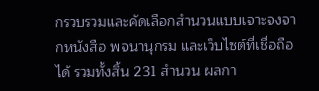กรวบรวมและคัดเลือกสำนวนแบบเจาะจงจากหนังสือ พจนานุกรม และเว็บไซต์ที่เชื่อถือได้ รวมทั้งสิ้น 231 สำนวน ผลกา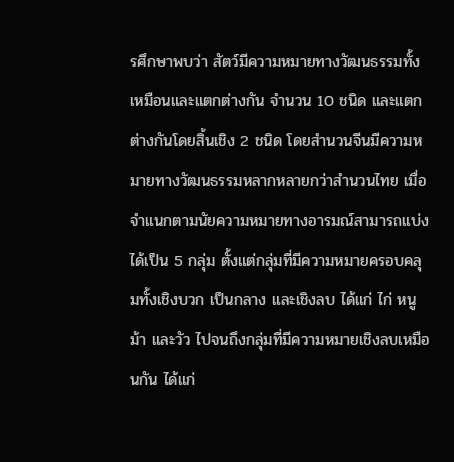รศึกษาพบว่า สัตว์มีความหมายทางวัฒนธรรมทั้งเหมือนและแตกต่างกัน จำนวน 10 ชนิด และแตกต่างกันโดยสิ้นเชิง 2 ชนิด โดยสำนวนจีนมีความหมายทางวัฒนธรรมหลากหลายกว่าสำนวนไทย เมื่อจำแนกตามนัยความหมายทางอารมณ์สามารถแบ่งได้เป็น 5 กลุ่ม ตั้งแต่กลุ่มที่มีความหมายครอบคลุมทั้งเชิงบวก เป็นกลาง และเชิงลบ ได้แก่ ไก่ หนู ม้า และวัว ไปจนถึงกลุ่มที่มีความหมายเชิงลบเหมือนกัน ได้แก่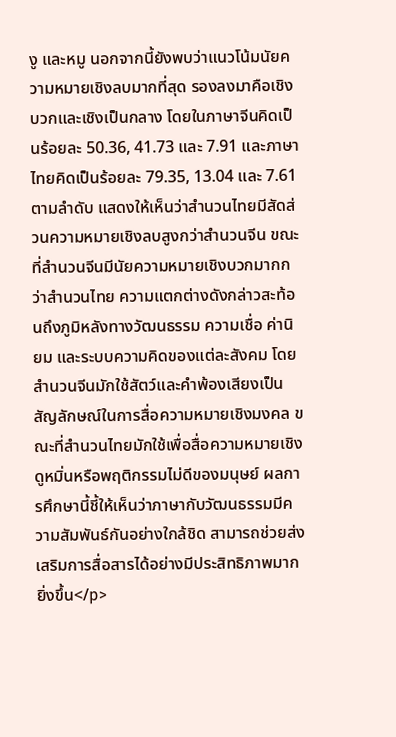งู และหมู นอกจากนี้ยังพบว่าแนวโน้มนัยความหมายเชิงลบมากที่สุด รองลงมาคือเชิงบวกและเชิงเป็นกลาง โดยในภาษาจีนคิดเป็นร้อยละ 50.36, 41.73 และ 7.91 และภาษาไทยคิดเป็นร้อยละ 79.35, 13.04 และ 7.61 ตามลำดับ แสดงให้เห็นว่าสำนวนไทยมีสัดส่วนความหมายเชิงลบสูงกว่าสำนวนจีน ขณะที่สำนวนจีนมีนัยความหมายเชิงบวกมากกว่าสำนวนไทย ความแตกต่างดังกล่าวสะท้อนถึงภูมิหลังทางวัฒนธรรม ความเชื่อ ค่านิยม และระบบความคิดของแต่ละสังคม โดยสำนวนจีนมักใช้สัตว์และคำพ้องเสียงเป็นสัญลักษณ์ในการสื่อความหมายเชิงมงคล ขณะที่สำนวนไทยมักใช้เพื่อสื่อความหมายเชิงดูหมิ่นหรือพฤติกรรมไม่ดีของมนุษย์ ผลการศึกษานี้ชี้ให้เห็นว่าภาษากับวัฒนธรรมมีความสัมพันธ์กันอย่างใกล้ชิด สามารถช่วยส่งเสริมการสื่อสารได้อย่างมีประสิทธิภาพมากยิ่งขึ้น</p>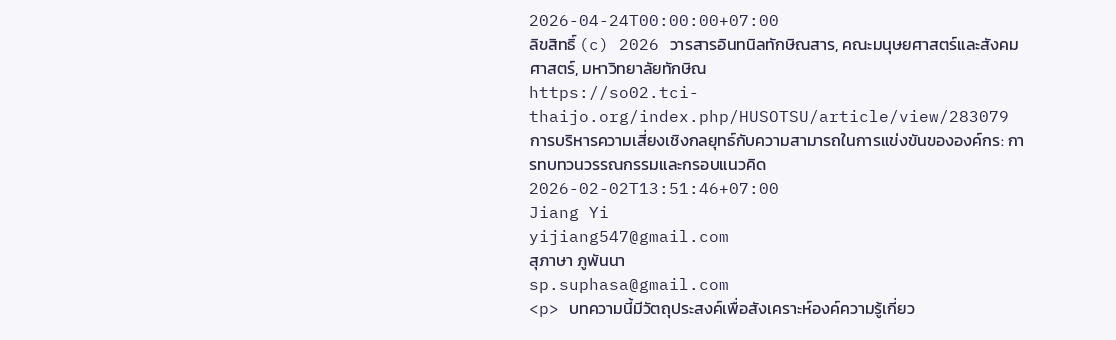2026-04-24T00:00:00+07:00
ลิขสิทธิ์ (c) 2026 วารสารอินทนิลทักษิณสาร, คณะมนุษยศาสตร์และสังคมศาสตร์, มหาวิทยาลัยทักษิณ
https://so02.tci-thaijo.org/index.php/HUSOTSU/article/view/283079
การบริหารความเสี่ยงเชิงกลยุทธ์กับความสามารถในการแข่งขันขององค์กร: การทบทวนวรรณกรรมและกรอบแนวคิด
2026-02-02T13:51:46+07:00
Jiang Yi
yijiang547@gmail.com
สุภาษา ภูพันนา
sp.suphasa@gmail.com
<p> บทความนี้มีวัตถุประสงค์เพื่อสังเคราะห์องค์ความรู้เกี่ยว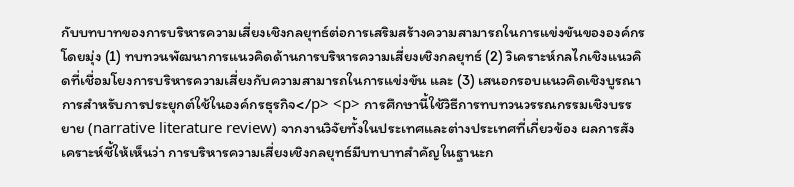กับบทบาทของการบริหารความเสี่ยงเชิงกลยุทธ์ต่อการเสริมสร้างความสามารถในการแข่งขันขององค์กร โดยมุ่ง (1) ทบทวนพัฒนาการแนวคิดด้านการบริหารความเสี่ยงเชิงกลยุทธ์ (2) วิเคราะห์กลไกเชิงแนวคิดที่เชื่อมโยงการบริหารความเสี่ยงกับความสามารถในการแข่งขัน และ (3) เสนอกรอบแนวคิดเชิงบูรณาการสำหรับการประยุกต์ใช้ในองค์กรธุรกิจ</p> <p> การศึกษานี้ใช้วิธีการทบทวนวรรณกรรมเชิงบรรยาย (narrative literature review) จากงานวิจัยทั้งในประเทศและต่างประเทศที่เกี่ยวข้อง ผลการสังเคราะห์ชี้ให้เห็นว่า การบริหารความเสี่ยงเชิงกลยุทธ์มีบทบาทสำคัญในฐานะก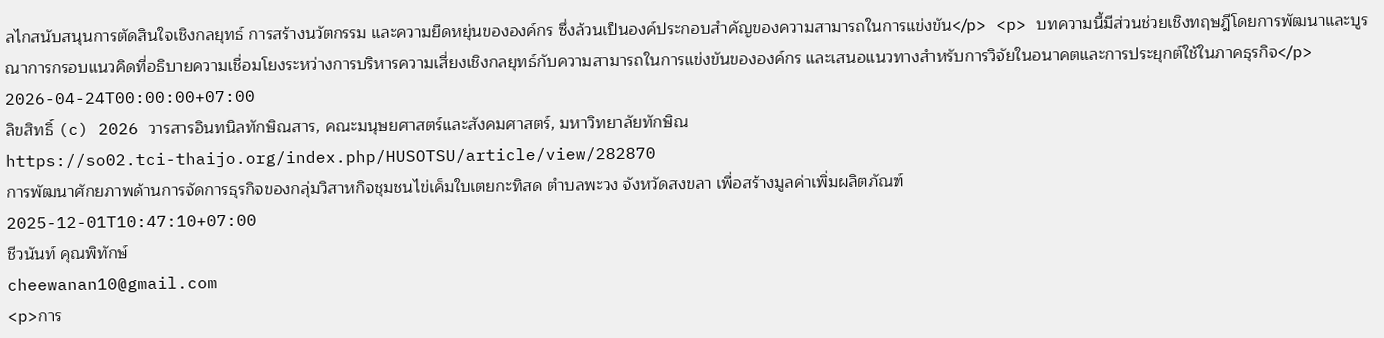ลไกสนับสนุนการตัดสินใจเชิงกลยุทธ์ การสร้างนวัตกรรม และความยืดหยุ่นขององค์กร ซึ่งล้วนเป็นองค์ประกอบสำคัญของความสามารถในการแข่งขัน</p> <p> บทความนี้มีส่วนช่วยเชิงทฤษฎีโดยการพัฒนาและบูรณาการกรอบแนวคิดที่อธิบายความเชื่อมโยงระหว่างการบริหารความเสี่ยงเชิงกลยุทธ์กับความสามารถในการแข่งขันขององค์กร และเสนอแนวทางสำหรับการวิจัยในอนาคตและการประยุกต์ใช้ในภาคธุรกิจ</p>
2026-04-24T00:00:00+07:00
ลิขสิทธิ์ (c) 2026 วารสารอินทนิลทักษิณสาร, คณะมนุษยศาสตร์และสังคมศาสตร์, มหาวิทยาลัยทักษิณ
https://so02.tci-thaijo.org/index.php/HUSOTSU/article/view/282870
การพัฒนาศักยภาพด้านการจัดการธุรกิจของกลุ่มวิสาหกิจชุมชนไข่เค็มใบเตยกะทิสด ตำบลพะวง จังหวัดสงขลา เพื่อสร้างมูลค่าเพิ่มผลิตภัณฑ์
2025-12-01T10:47:10+07:00
ชีวนันท์ คุณพิทักษ์
cheewanan10@gmail.com
<p>การ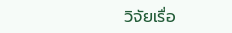วิจัยเรื่อ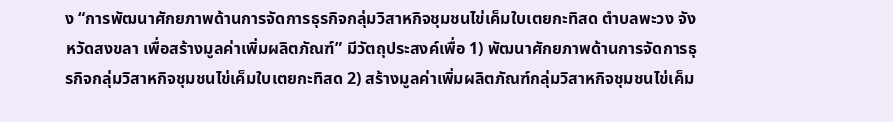ง “การพัฒนาศักยภาพด้านการจัดการธุรกิจกลุ่มวิสาหกิจชุมชนไข่เค็มใบเตยกะทิสด ตำบลพะวง จังหวัดสงขลา เพื่อสร้างมูลค่าเพิ่มผลิตภัณฑ์” มีวัตถุประสงค์เพื่อ 1) พัฒนาศักยภาพด้านการจัดการธุรกิจกลุ่มวิสาหกิจชุมชนไข่เค็มใบเตยกะทิสด 2) สร้างมูลค่าเพิ่มผลิตภัณฑ์กลุ่มวิสาหกิจชุมชนไข่เค็ม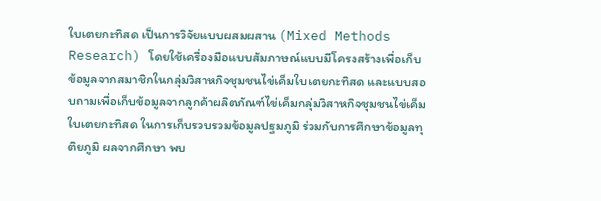ใบเตยกะทิสด เป็นการวิจัยแบบผสมผสาน (Mixed Methods Research) โดยใช้เครื่องมือแบบสัมภาษณ์แบบมีโครงสร้างเพื่อเก็บข้อมูลจากสมาชิกในกลุ่มวิสาหกิจชุมชนไข่เค็มใบเตยกะทิสด และแบบสอบถามเพื่อเก็บข้อมูลจากลูกค้าผลิตภัณฑ์ไข่เค็มกลุ่มวิสาหกิจชุมชนไข่เค็มใบเตยกะทิสด ในการเก็บรวบรวมข้อมูลปฐมภูมิ ร่วมกับการศึกษาข้อมูลทุติยภูมิ ผลจากศึกษา พบ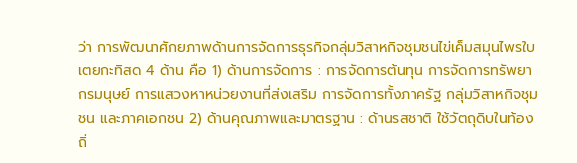ว่า การพัฒนาศักยภาพด้านการจัดการธุรกิจกลุ่มวิสาหกิจชุมชนไข่เค็มสมุนไพรใบเตยกะทิสด 4 ด้าน คือ 1) ด้านการจัดการ : การจัดการต้นทุน การจัดการทรัพยากรมนุษย์ การแสวงหาหน่วยงานที่ส่งเสริม การจัดการทั้งภาครัฐ กลุ่มวิสาหกิจชุมชน และภาคเอกชน 2) ด้านคุณภาพและมาตรฐาน : ด้านรสชาติ ใช้วัตถุดิบในท้องถิ่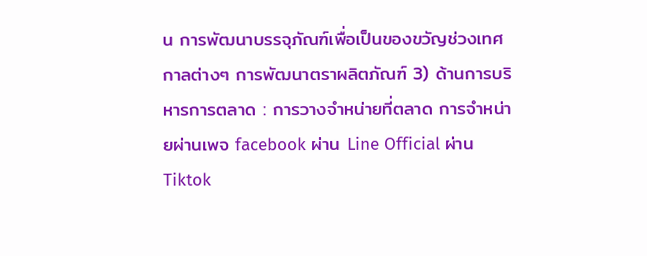น การพัฒนาบรรจุภัณฑ์เพื่อเป็นของขวัญช่วงเทศกาลต่างๆ การพัฒนาตราผลิตภัณฑ์ 3) ด้านการบริหารการตลาด : การวางจำหน่ายที่ตลาด การจำหน่ายผ่านเพจ facebook ผ่าน Line Official ผ่าน Tiktok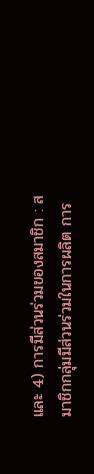และ 4) การมีส่วนร่วมของสมาชิก : สมาชิกกลุ่มมีส่วนร่วมในการผลิต การ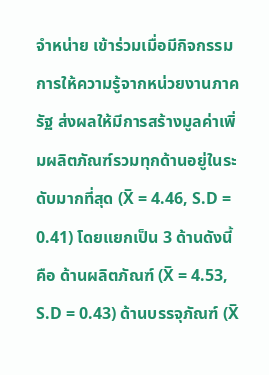จำหน่าย เข้าร่วมเมื่อมีกิจกรรมการให้ความรู้จากหน่วยงานภาครัฐ ส่งผลให้มีการสร้างมูลค่าเพิ่มผลิตภัณฑ์รวมทุกด้านอยู่ในระดับมากที่สุด (X̅ = 4.46, S.D = 0.41) โดยแยกเป็น 3 ด้านดังนี้ คือ ด้านผลิตภัณฑ์ (X̅ = 4.53, S.D = 0.43) ด้านบรรจุภัณฑ์ (X̅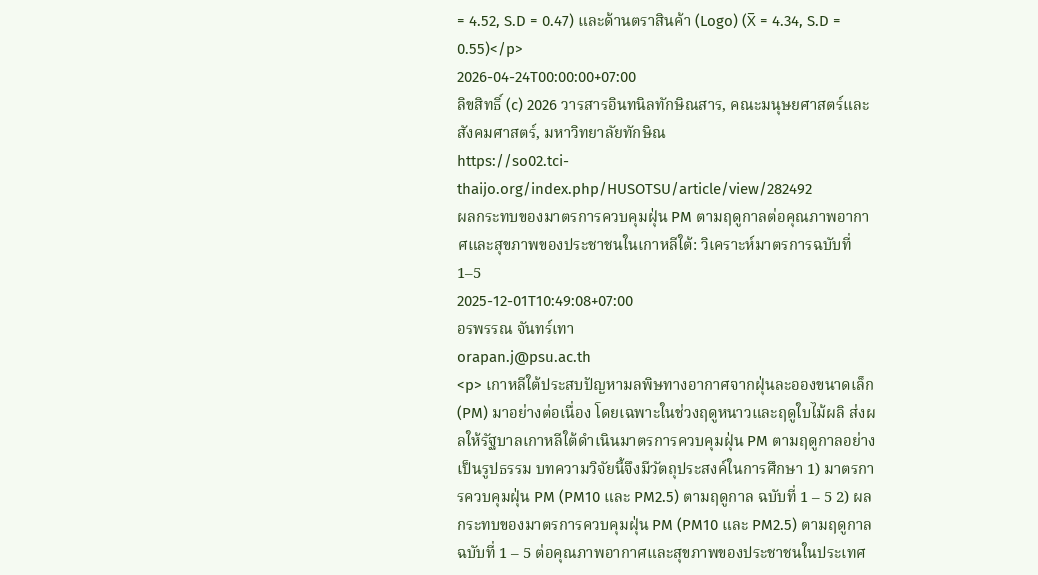= 4.52, S.D = 0.47) และด้านตราสินค้า (Logo) (X̅ = 4.34, S.D = 0.55)</p>
2026-04-24T00:00:00+07:00
ลิขสิทธิ์ (c) 2026 วารสารอินทนิลทักษิณสาร, คณะมนุษยศาสตร์และสังคมศาสตร์, มหาวิทยาลัยทักษิณ
https://so02.tci-thaijo.org/index.php/HUSOTSU/article/view/282492
ผลกระทบของมาตรการควบคุมฝุ่น PM ตามฤดูกาลต่อคุณภาพอากาศและสุขภาพของประชาชนในเกาหลีใต้: วิเคราะห์มาตรการฉบับที่ 1–5
2025-12-01T10:49:08+07:00
อรพรรณ จันทร์เทา
orapan.j@psu.ac.th
<p> เกาหลีใต้ประสบปัญหามลพิษทางอากาศจากฝุ่นละอองขนาดเล็ก (PM) มาอย่างต่อเนื่อง โดยเฉพาะในช่วงฤดูหนาวและฤดูใบไม้ผลิ ส่งผลให้รัฐบาลเกาหลีใต้ดำเนินมาตรการควบคุมฝุ่น PM ตามฤดูกาลอย่างเป็นรูปธรรม บทความวิจัยนี้จึงมีวัตถุประสงค์ในการศึกษา 1) มาตรการควบคุมฝุ่น PM (PM10 และ PM2.5) ตามฤดูกาล ฉบับที่ 1 – 5 2) ผลกระทบของมาตรการควบคุมฝุ่น PM (PM10 และ PM2.5) ตามฤดูกาล ฉบับที่ 1 – 5 ต่อคุณภาพอากาศและสุขภาพของประชาชนในประเทศ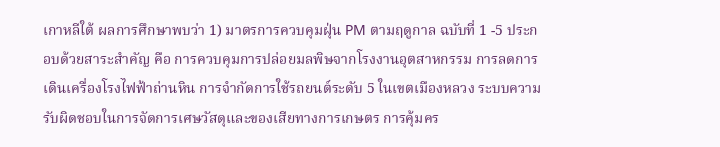เกาหลีใต้ ผลการศึกษาพบว่า 1) มาตรการควบคุมฝุ่น PM ตามฤดูกาล ฉบับที่ 1 -5 ประกอบด้วยสาระสำคัญ คือ การควบคุมการปล่อยมลพิษจากโรงงานอุตสาหกรรม การลดการเดินเครื่องโรงไฟฟ้าถ่านหิน การจำกัดการใช้รถยนต์ระดับ 5 ในเขตเมืองหลวง ระบบความรับผิดชอบในการจัดการเศษวัสดุและของเสียทางการเกษตร การคุ้มคร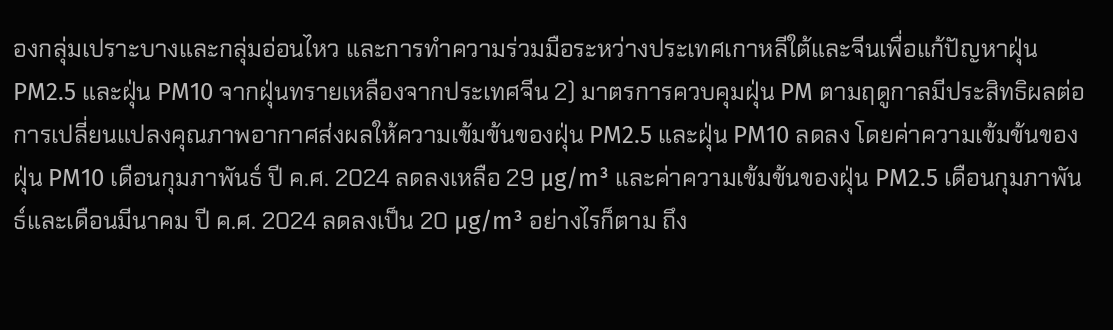องกลุ่มเปราะบางและกลุ่มอ่อนไหว และการทำความร่วมมือระหว่างประเทศเกาหลีใต้และจีนเพื่อแก้ปัญหาฝุ่น PM2.5 และฝุ่น PM10 จากฝุ่นทรายเหลืองจากประเทศจีน 2) มาตรการควบคุมฝุ่น PM ตามฤดูกาลมีประสิทธิผลต่อการเปลี่ยนแปลงคุณภาพอากาศส่งผลให้ความเข้มข้นของฝุ่น PM2.5 และฝุ่น PM10 ลดลง โดยค่าความเข้มข้นของฝุ่น PM10 เดือนกุมภาพันธ์ ปี ค.ศ. 2024 ลดลงเหลือ 29 µg/m³ และค่าความเข้มข้นของฝุ่น PM2.5 เดือนกุมภาพันธ์และเดือนมีนาคม ปี ค.ศ. 2024 ลดลงเป็น 20 µg/m³ อย่างไรก็ตาม ถึง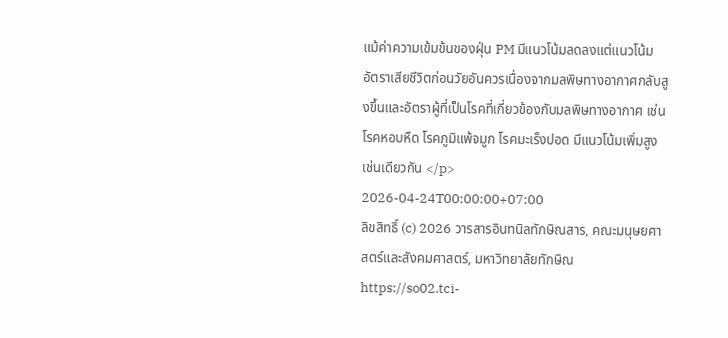แม้ค่าความเข้มข้นของฝุ่น PM มีแนวโน้มลดลงแต่แนวโน้มอัตราเสียชีวิตก่อนวัยอันควรเนื่องจากมลพิษทางอากาศกลับสูงขึ้นและอัตราผู้ที่เป็นโรคที่เกี่ยวข้องกับมลพิษทางอากาศ เช่น โรคหอบหืด โรคภูมิแพ้จมูก โรคมะเร็งปอด มีแนวโน้มเพิ่มสูงเช่นเดียวกัน </p>
2026-04-24T00:00:00+07:00
ลิขสิทธิ์ (c) 2026 วารสารอินทนิลทักษิณสาร, คณะมนุษยศาสตร์และสังคมศาสตร์, มหาวิทยาลัยทักษิณ
https://so02.tci-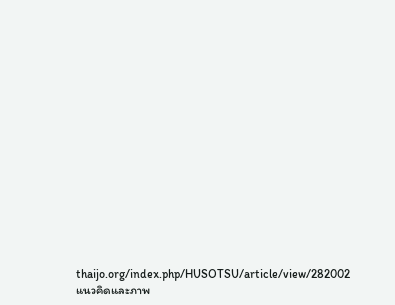thaijo.org/index.php/HUSOTSU/article/view/282002
แนวคิดและภาพ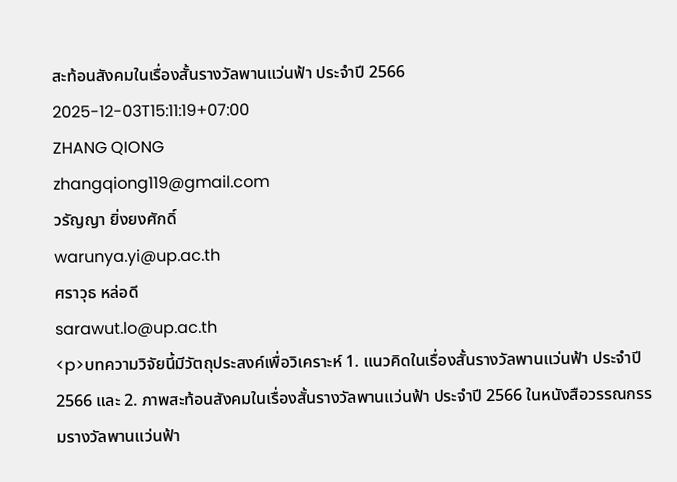สะท้อนสังคมในเรื่องสั้นรางวัลพานแว่นฟ้า ประจำปี 2566
2025-12-03T15:11:19+07:00
ZHANG QIONG
zhangqiong119@gmail.com
วรัญญา ยิ่งยงศักดิ์
warunya.yi@up.ac.th
ศราวุธ หล่อดี
sarawut.lo@up.ac.th
<p>บทความวิจัยนี้มีวัตถุประสงค์เพื่อวิเคราะห์ 1. แนวคิดในเรื่องสั้นรางวัลพานแว่นฟ้า ประจำปี 2566 และ 2. ภาพสะท้อนสังคมในเรื่องสั้นรางวัลพานแว่นฟ้า ประจำปี 2566 ในหนังสือวรรณกรรมรางวัลพานแว่นฟ้า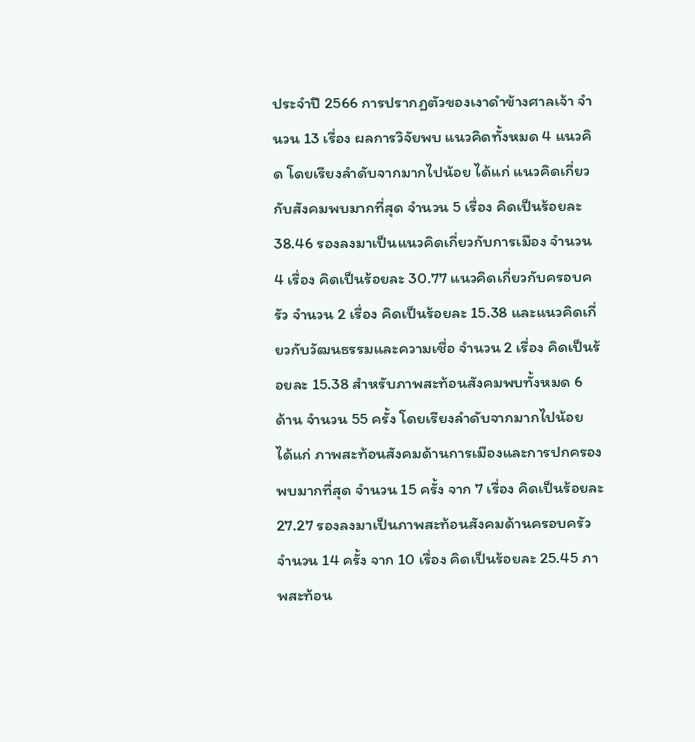ประจำปี 2566 การปรากฏตัวของเงาดำข้างศาลเจ้า จำนวน 13 เรื่อง ผลการวิจัยพบ แนวคิดทั้งหมด 4 แนวคิด โดยเรียงลำดับจากมากไปน้อย ได้แก่ แนวคิดเกี่ยวกับสังคมพบมากที่สุด จำนวน 5 เรื่อง คิดเป็นร้อยละ 38.46 รองลงมาเป็นแนวคิดเกี่ยวกับการเมือง จำนวน 4 เรื่อง คิดเป็นร้อยละ 30.77 แนวคิดเกี่ยวกับครอบครัว จำนวน 2 เรื่อง คิดเป็นร้อยละ 15.38 และแนวคิดเกี่ยวกับวัฒนธรรมและความเชื่อ จำนวน 2 เรื่อง คิดเป็นร้อยละ 15.38 สำหรับภาพสะท้อนสังคมพบทั้งหมด 6 ด้าน จำนวน 55 ครั้ง โดยเรียงลำดับจากมากไปน้อย ได้แก่ ภาพสะท้อนสังคมด้านการเมืองและการปกครองพบมากที่สุด จำนวน 15 ครั้ง จาก 7 เรื่อง คิดเป็นร้อยละ 27.27 รองลงมาเป็นภาพสะท้อนสังคมด้านครอบครัว จำนวน 14 ครั้ง จาก 10 เรื่อง คิดเป็นร้อยละ 25.45 ภาพสะท้อน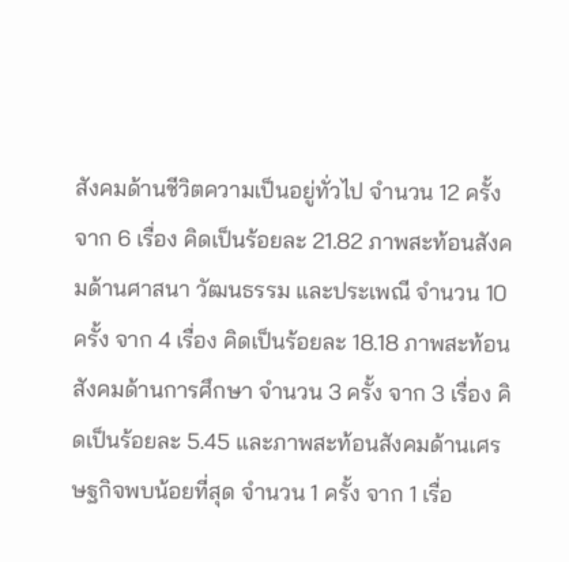สังคมด้านชีวิตความเป็นอยู่ทั่วไป จำนวน 12 ครั้ง จาก 6 เรื่อง คิดเป็นร้อยละ 21.82 ภาพสะท้อนสังคมด้านศาสนา วัฒนธรรม และประเพณี จำนวน 10 ครั้ง จาก 4 เรื่อง คิดเป็นร้อยละ 18.18 ภาพสะท้อนสังคมด้านการศึกษา จำนวน 3 ครั้ง จาก 3 เรื่อง คิดเป็นร้อยละ 5.45 และภาพสะท้อนสังคมด้านเศรษฐกิจพบน้อยที่สุด จำนวน 1 ครั้ง จาก 1 เรื่อ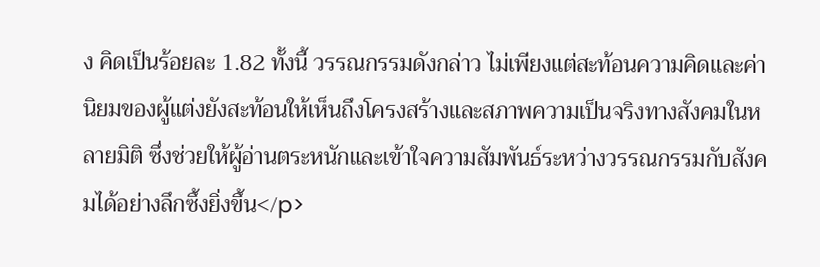ง คิดเป็นร้อยละ 1.82 ทั้งนี้ วรรณกรรมดังกล่าว ไม่เพียงแต่สะท้อนความคิดและค่านิยมของผู้แต่งยังสะท้อนให้เห็นถึงโครงสร้างและสภาพความเป็นจริงทางสังคมในหลายมิติ ซึ่งช่วยให้ผู้อ่านตระหนักและเข้าใจความสัมพันธ์ระหว่างวรรณกรรมกับสังคมได้อย่างลึกซึ้งยิ่งขึ้น</p>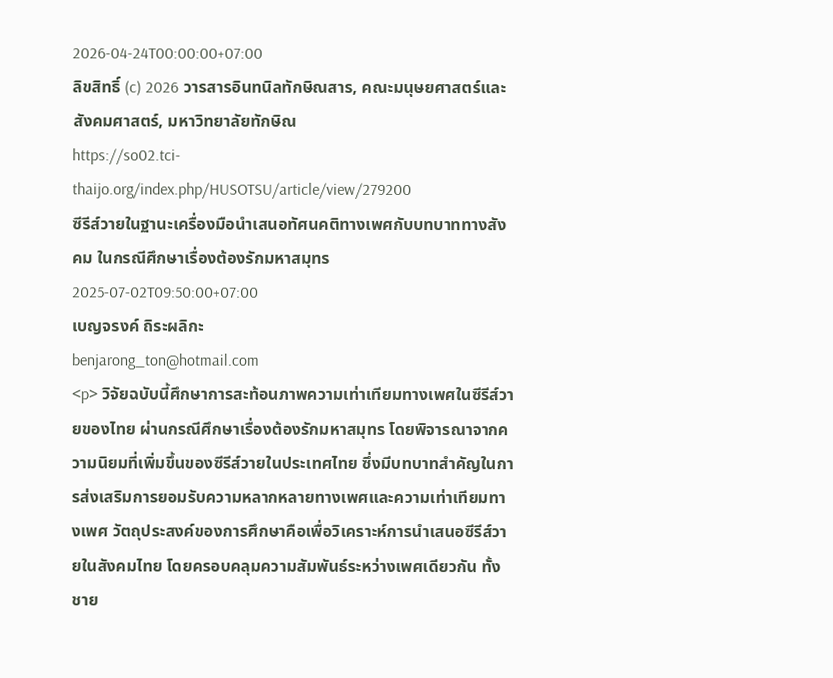2026-04-24T00:00:00+07:00
ลิขสิทธิ์ (c) 2026 วารสารอินทนิลทักษิณสาร, คณะมนุษยศาสตร์และสังคมศาสตร์, มหาวิทยาลัยทักษิณ
https://so02.tci-thaijo.org/index.php/HUSOTSU/article/view/279200
ซีรีส์วายในฐานะเครื่องมือนำเสนอทัศนคติทางเพศกับบทบาททางสังคม ในกรณีศึกษาเรื่องต้องรักมหาสมุทร
2025-07-02T09:50:00+07:00
เบญจรงค์ ถิระผลิกะ
benjarong_ton@hotmail.com
<p> วิจัยฉบับนี้ศึกษาการสะท้อนภาพความเท่าเทียมทางเพศในซีรีส์วายของไทย ผ่านกรณีศึกษาเรื่องต้องรักมหาสมุทร โดยพิจารณาจากความนิยมที่เพิ่มขึ้นของซีรีส์วายในประเทศไทย ซึ่งมีบทบาทสำคัญในการส่งเสริมการยอมรับความหลากหลายทางเพศและความเท่าเทียมทางเพศ วัตถุประสงค์ของการศึกษาคือเพื่อวิเคราะห์การนำเสนอซีรีส์วายในสังคมไทย โดยครอบคลุมความสัมพันธ์ระหว่างเพศเดียวกัน ทั้งชาย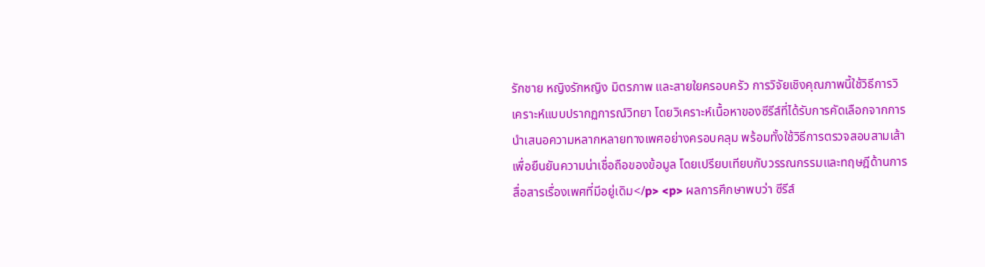รักชาย หญิงรักหญิง มิตรภาพ และสายใยครอบครัว การวิจัยเชิงคุณภาพนี้ใช้วิธีการวิเคราะห์แบบปรากฏการณ์วิทยา โดยวิเคราะห์เนื้อหาของซีรีส์ที่ได้รับการคัดเลือกจากการนำเสนอความหลากหลายทางเพศอย่างครอบคลุม พร้อมทั้งใช้วิธีการตรวจสอบสามเส้าเพื่อยืนยันความน่าเชื่อถือของข้อมูล โดยเปรียบเทียบกับวรรณกรรมและทฤษฎีด้านการสื่อสารเรื่องเพศที่มีอยู่เดิม</p> <p> ผลการศึกษาพบว่า ซีรีส์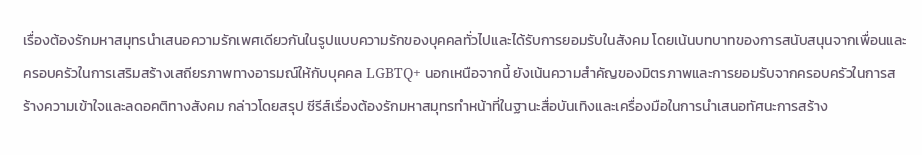เรื่องต้องรักมหาสมุทรนำเสนอความรักเพศเดียวกันในรูปแบบความรักของบุคคลทั่วไปและได้รับการยอมรับในสังคม โดยเน้นบทบาทของการสนับสนุนจากเพื่อนและครอบครัวในการเสริมสร้างเสถียรภาพทางอารมณ์ให้กับบุคคล LGBTQ+ นอกเหนือจากนี้ ยังเน้นความสำคัญของมิตรภาพและการยอมรับจากครอบครัวในการสร้างความเข้าใจและลดอคติทางสังคม กล่าวโดยสรุป ซีรีส์เรื่องต้องรักมหาสมุทรทำหน้าที่ในฐานะสื่อบันเทิงและเครื่องมือในการนำเสนอทัศนะการสร้าง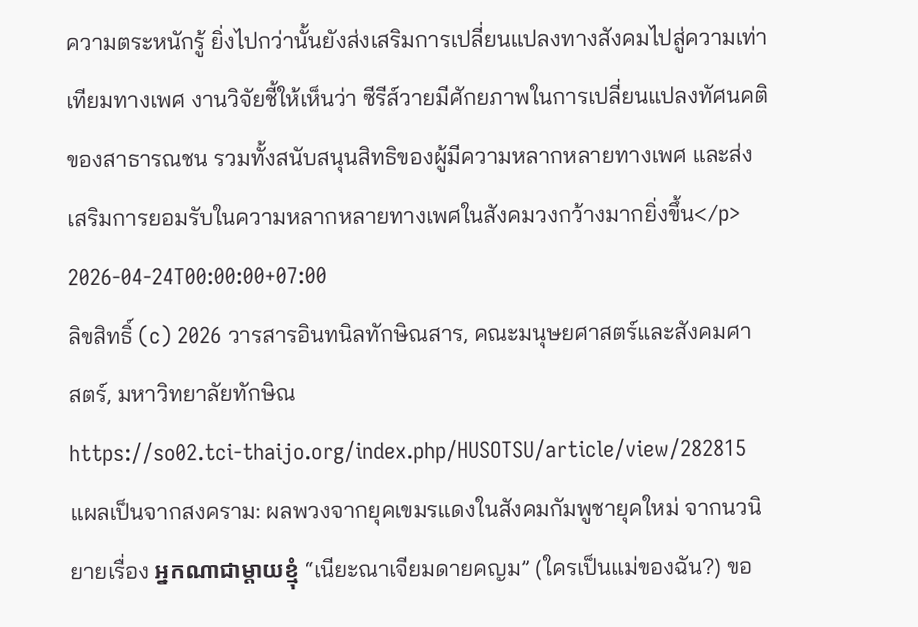ความตระหนักรู้ ยิ่งไปกว่านั้นยังส่งเสริมการเปลี่ยนแปลงทางสังคมไปสู่ความเท่าเทียมทางเพศ งานวิจัยชี้ให้เห็นว่า ซีรีส์วายมีศักยภาพในการเปลี่ยนแปลงทัศนคติของสาธารณชน รวมทั้งสนับสนุนสิทธิของผู้มีความหลากหลายทางเพศ และส่งเสริมการยอมรับในความหลากหลายทางเพศในสังคมวงกว้างมากยิ่งขึ้น</p>
2026-04-24T00:00:00+07:00
ลิขสิทธิ์ (c) 2026 วารสารอินทนิลทักษิณสาร, คณะมนุษยศาสตร์และสังคมศาสตร์, มหาวิทยาลัยทักษิณ
https://so02.tci-thaijo.org/index.php/HUSOTSU/article/view/282815
แผลเป็นจากสงคราม: ผลพวงจากยุคเขมรแดงในสังคมกัมพูชายุคใหม่ จากนวนิยายเรื่อง អ្នកណាជាម្ដាយខ្មុំ “เนียะณาเจียมดายคญม” (ใครเป็นแม่ของฉัน?) ขอ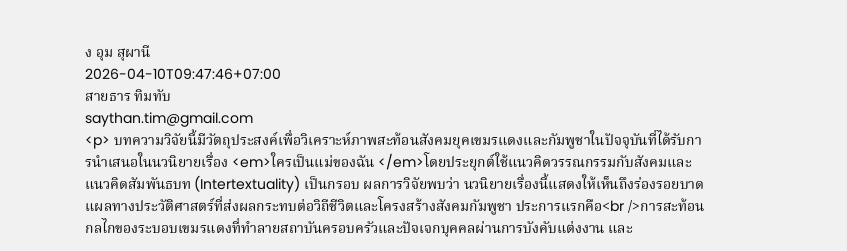ง อุม สุผานี
2026-04-10T09:47:46+07:00
สายธาร ทิมทับ
saythan.tim@gmail.com
<p> บทความวิจัยนี้มีวัตถุประสงค์เพื่อวิเคราะห์ภาพสะท้อนสังคมยุคเขมรแดงและกัมพูชาในปัจจุบันที่ได้รับการนำเสนอในนวนิยายเรื่อง <em>ใครเป็นแม่ของฉัน </em>โดยประยุกต์ใช้แนวคิดวรรณกรรมกับสังคมและแนวคิดสัมพันธบท (Intertextuality) เป็นกรอบ ผลการวิจัยพบว่า นวนิยายเรื่องนี้แสดงให้เห็นถึงร่องรอยบาดแผลทางประวัติศาสตร์ที่ส่งผลกระทบต่อวิถีชีวิตและโครงสร้างสังคมกัมพูชา ประการแรกคือ<br />การสะท้อนกลไกของระบอบเขมรแดงที่ทำลายสถาบันครอบครัวและปัจเจกบุคคลผ่านการบังคับแต่งงาน และ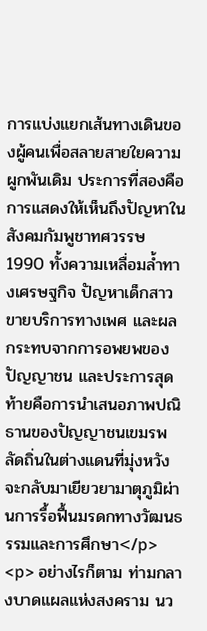การแบ่งแยกเส้นทางเดินของผู้คนเพื่อสลายสายใยความผูกพันเดิม ประการที่สองคือการแสดงให้เห็นถึงปัญหาในสังคมกัมพูชาทศวรรษ 1990 ทั้งความเหลื่อมล้ำทางเศรษฐกิจ ปัญหาเด็กสาวขายบริการทางเพศ และผลกระทบจากการอพยพของปัญญาชน และประการสุดท้ายคือการนำเสนอภาพปณิธานของปัญญาชนเขมรพลัดถิ่นในต่างแดนที่มุ่งหวังจะกลับมาเยียวยามาตุภูมิผ่านการรื้อฟื้นมรดกทางวัฒนธรรมและการศึกษา</p> <p> อย่างไรก็ตาม ท่ามกลางบาดแผลแห่งสงคราม นว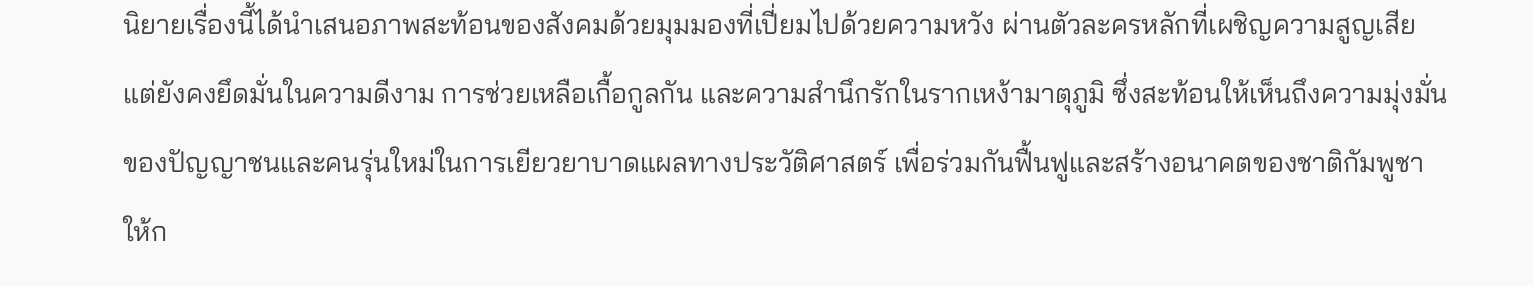นิยายเรื่องนี้ได้นำเสนอภาพสะท้อนของสังคมด้วยมุมมองที่เปี่ยมไปด้วยความหวัง ผ่านตัวละครหลักที่เผชิญความสูญเสียแต่ยังคงยึดมั่นในความดีงาม การช่วยเหลือเกื้อกูลกัน และความสำนึกรักในรากเหง้ามาตุภูมิ ซึ่งสะท้อนให้เห็นถึงความมุ่งมั่นของปัญญาชนและคนรุ่นใหม่ในการเยียวยาบาดแผลทางประวัติศาสตร์ เพื่อร่วมกันฟื้นฟูและสร้างอนาคตของชาติกัมพูชาให้ก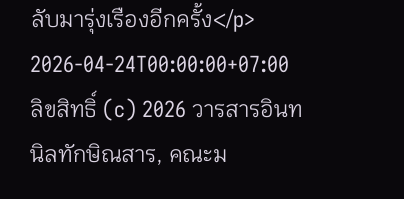ลับมารุ่งเรืองอีกครั้ง</p>
2026-04-24T00:00:00+07:00
ลิขสิทธิ์ (c) 2026 วารสารอินทนิลทักษิณสาร, คณะม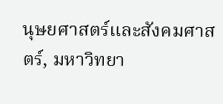นุษยศาสตร์และสังคมศาสตร์, มหาวิทยา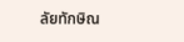ลัยทักษิณ